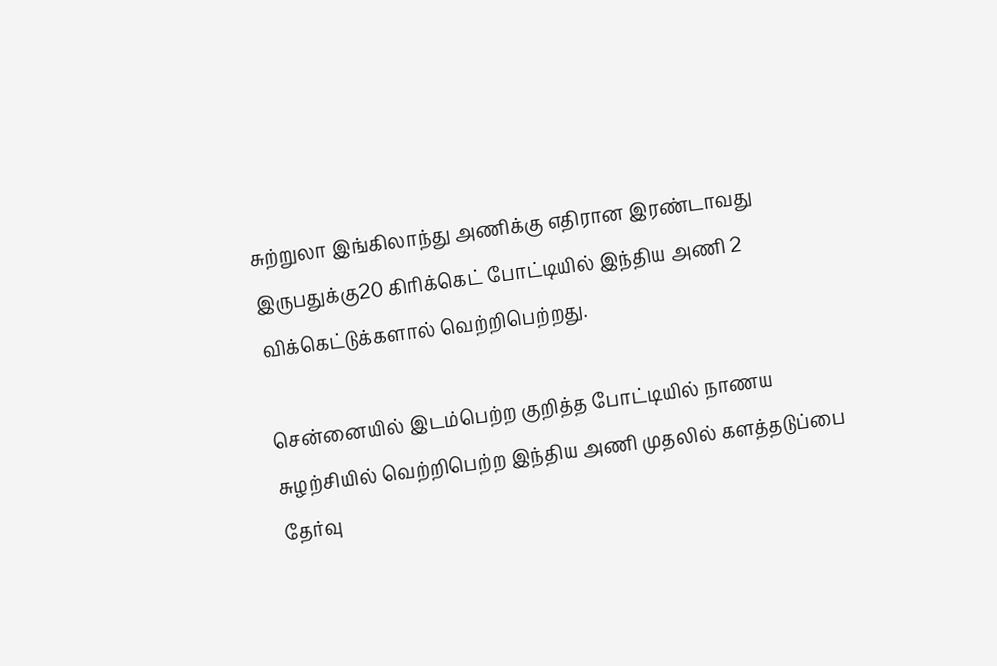சுற்றுலா இங்கிலாந்து அணிக்கு எதிரான இரண்டாவது இருபதுக்கு20 கிரிக்கெட் போட்டியில் இந்திய அணி 2 விக்கெட்டுக்களால் வெற்றிபெற்றது.

சென்னையில் இடம்பெற்ற குறித்த போட்டியில் நாணய சுழற்சியில் வெற்றிபெற்ற இந்திய அணி முதலில் களத்தடுப்பை தேர்வு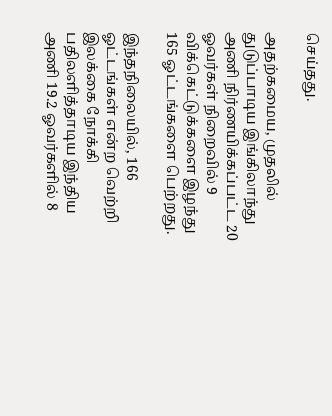செய்தது.

அதற்கமைய, முதலில் துடுப்பாடிய இங்கிலாந்து அணி நிர்ணயிக்கப்பட்ட 20 ஓவர்கள் நிறைவில் 9 விக்கெட்டுக்களை இழந்து 165 ஓட்டங்களை பெற்றது.

இந்தநிலையில், 166 ஓட்டங்கள் என்ற வெற்றி இலக்கை நோக்கி பதிலளித்தாடிய இந்திய அணி 19.2 ஓவர்களில் 8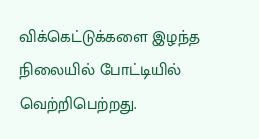விக்கெட்டுக்களை இழந்த நிலையில் போட்டியில் வெற்றிபெற்றது.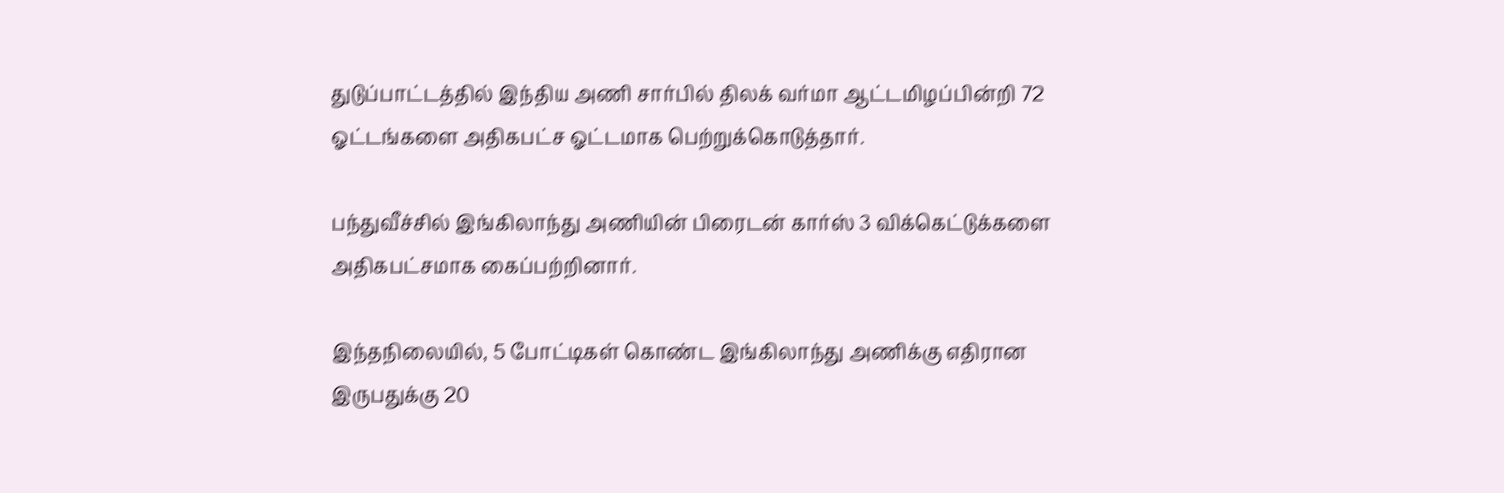துடுப்பாட்டத்தில் இந்திய அணி சார்பில் திலக் வர்மா ஆட்டமிழப்பின்றி 72 ஓட்டங்களை அதிகபட்ச ஓட்டமாக பெற்றுக்கொடுத்தார்.

பந்துவீச்சில் இங்கிலாந்து அணியின் பிரைடன் கார்ஸ் 3 விக்கெட்டுக்களை அதிகபட்சமாக கைப்பற்றினார்.

இந்தநிலையில், 5 போட்டிகள் கொண்ட இங்கிலாந்து அணிக்கு எதிரான இருபதுக்கு 20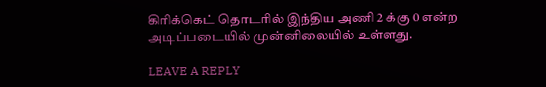கிரிக்கெட் தொடரில் இந்திய அணி 2 க்கு 0 என்ற அடிப்படையில் முன்னிலையில் உள்ளது.

LEAVE A REPLY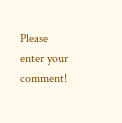Please enter your comment!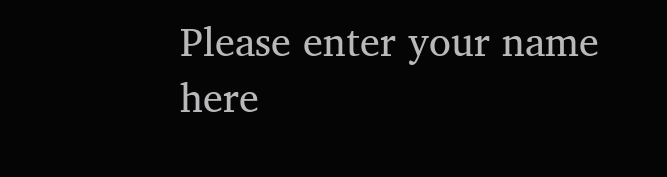Please enter your name here